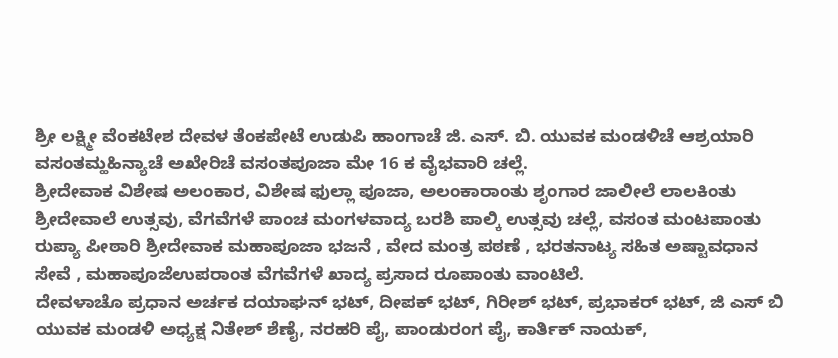ಶ್ರೀ ಲಕ್ಷ್ಮೀ ವೆಂಕಟೇಶ ದೇವಳ ತೆಂಕಪೇಟೆ ಉಡುಪಿ ಹಾಂಗಾಚೆ ಜಿ. ಎಸ್. ಬಿ. ಯುವಕ ಮಂಡಳಿಚೆ ಆಶ್ರಯಾರಿ ವಸಂತಮ್ಹಹಿನ್ಯಾಚೆ ಅಖೇರಿಚೆ ವಸಂತಪೂಜಾ ಮೇ 16 ಕ ವೈಭವಾರಿ ಚಲ್ಲೆ.
ಶ್ರೀದೇವಾಕ ವಿಶೇಷ ಅಲಂಕಾರ, ವಿಶೇಷ ಫುಲ್ಲಾ ಪೂಜಾ, ಅಲಂಕಾರಾಂತು ಶೃಂಗಾರ ಜಾಲೀಲೆ ಲಾಲಕಿಂತು ಶ್ರೀದೇವಾಲೆ ಉತ್ಸವು, ವೆಗವೆಗಳೆ ಪಾಂಚ ಮಂಗಳವಾದ್ಯ ಬರಶಿ ಪಾಲ್ಕಿ ಉತ್ಸವು ಚಲ್ಲೆ, ವಸಂತ ಮಂಟಪಾಂತು ರುಪ್ಯಾ ಪೀಠಾರಿ ಶ್ರೀದೇವಾಕ ಮಹಾಪೂಜಾ ಭಜನೆ , ವೇದ ಮಂತ್ರ ಪಠಣೆ , ಭರತನಾಟ್ಯ ಸಹಿತ ಅಷ್ಟಾವಧಾನ ಸೇವೆ , ಮಹಾಪೂಜೆಉಪರಾಂತ ವೆಗವೆಗಳೆ ಖಾದ್ಯ ಪ್ರಸಾದ ರೂಪಾಂತು ವಾಂಟಿಲೆ.
ದೇವಳಾಚೊ ಪ್ರಧಾನ ಅರ್ಚಕ ದಯಾಘನ್ ಭಟ್, ದೀಪಕ್ ಭಟ್, ಗಿರೀಶ್ ಭಟ್, ಪ್ರಭಾಕರ್ ಭಟ್, ಜಿ ಎಸ್ ಬಿ ಯುವಕ ಮಂಡಳಿ ಅಧ್ಯಕ್ಷ ನಿತೇಶ್ ಶೆಣೈ, ನರಹರಿ ಪೈ, ಪಾಂಡುರಂಗ ಪೈ, ಕಾರ್ತಿಕ್ ನಾಯಕ್,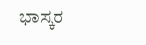ಭಾಸ್ಕರ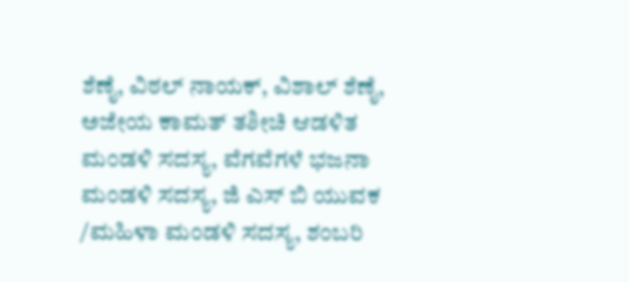ಶೆಣೈ, ವಿಠಲ್ ನಾಯಕ್, ವಿಶಾಲ್ ಶೆಣೈ, ಅಜೇಯ ಕಾಮತ್ ತಶೀಚಿ ಆಡಳಿತ ಮಂಡಳಿ ಸದಸ್ಯ, ವೆಗವೆಗಳೆ ಭಜನಾ ಮಂಡಳಿ ಸದಸ್ಯ, ಜಿ ಎಸ್ ಬಿ ಯುವಕ /ಮಹಿಳಾ ಮಂಡಳಿ ಸದಸ್ಯ, ಶಂಬರಿ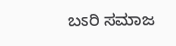ಬಽರಿ ಸಮಾಜ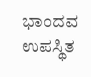ಭಾಂದವ ಉಪಸ್ಥಿತ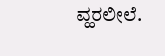ವ್ಹರಲೀಲೆ.